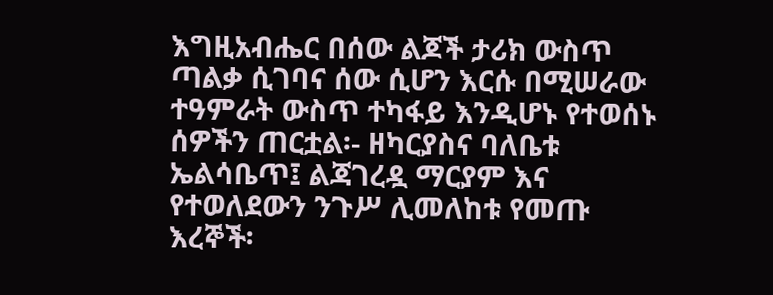እግዚአብሔር በሰው ልጆች ታሪክ ውስጥ ጣልቃ ሲገባና ሰው ሲሆን እርሱ በሚሠራው ተዓምራት ውስጥ ተካፋይ እንዲሆኑ የተወሰኑ ሰዎችን ጠርቷል፡- ዘካርያስና ባለቤቱ ኤልሳቤጥ፤ ልጃገረዷ ማርያም እና የተወለደውን ንጉሥ ሊመለከቱ የመጡ እረኞች፡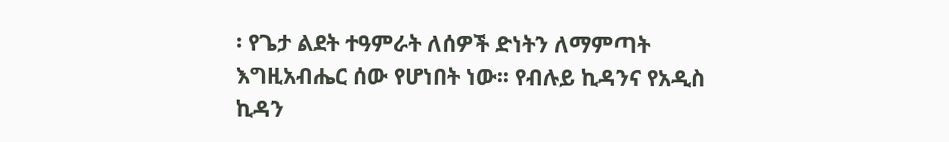፡ የጌታ ልደት ተዓምራት ለሰዎች ድነትን ለማምጣት እግዚአብሔር ሰው የሆነበት ነው፡፡ የብሉይ ኪዳንና የአዲስ ኪዳን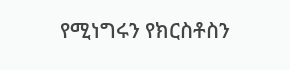የሚነግሩን የክርስቶስን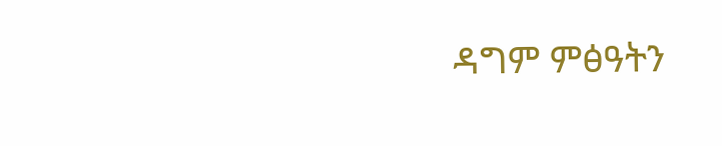ዳግም ምፅዓትን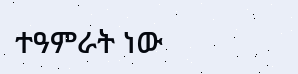ተዓምራት ነው